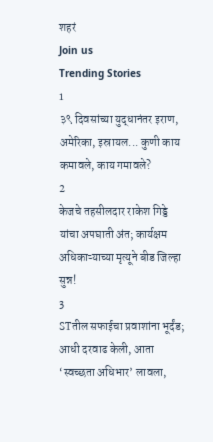शहरं
Join us
Trending Stories
1
३९ दिवसांच्या युद्धानंतर इराण, अमेरिका, इस्रायल... कुणी काय कमावले, काय गमावले?
2
केजचे तहसीलदार राकेश गिड्डे यांचा अपघाती अंत; कार्यक्षम अधिकाऱ्याच्या मृत्यूने बीड जिल्हा सुन्न!
3
STतील सफाईचा प्रवाशांना भूर्दंड; आधी दरवाढ केली, आता ‘स्वच्छता अधिभार’ लावला,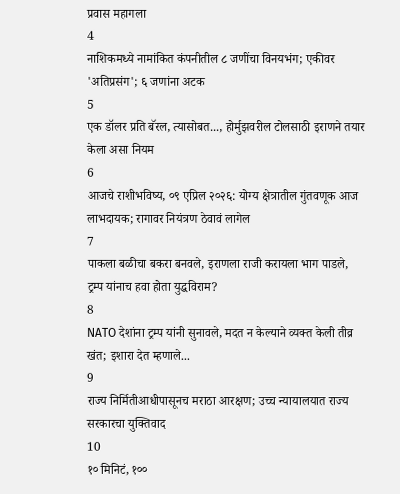प्रवास महागला
4
नाशिकमध्ये नामांकित कंपनीतील ८ जणींचा विनयभंग; एकीवर 'अतिप्रसंग'; ६ जणांना अटक
5
एक डॉलर प्रति बॅरल, त्यासोबत..., होर्मुझवरील टोलसाठी इराणने तयार केला असा नियम
6
आजचे राशीभविष्य, ०९ एप्रिल २०२६: योग्य क्षेत्रातील गुंतवणूक आज लाभदायक; रागावर नियंत्रण ठेवावं लागेल
7
पाकला बळीचा बकरा बनवले, इराणला राजी करायला भाग पाडले, ट्रम्प यांनाच हवा होता युद्धविराम?
8
NATO देशांना ट्रम्प यांनी सुनावले, मदत न केल्याने व्यक्त केली तीव्र खंत; इशारा देत म्हणाले...
9
राज्य निर्मितीआधीपासूनच मराठा आरक्षण; उच्च न्यायालयात राज्य सरकारचा युक्तिवाद
10
१० मिनिटं, १००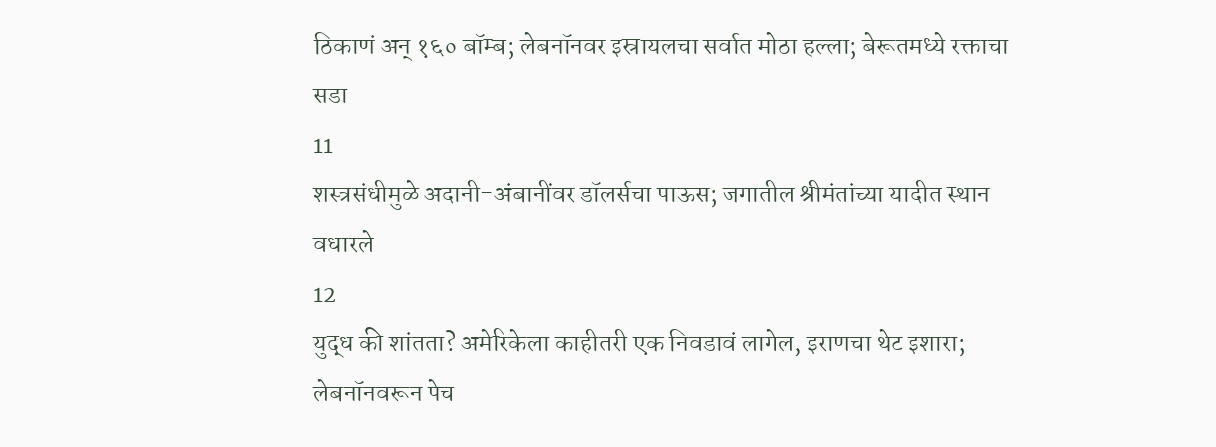ठिकाणं अन् १६० बॉम्ब; लेबनॉनवर इस्रायलचा सर्वात मोठा हल्ला; बेरूतमध्ये रक्ताचा सडा
11
शस्त्रसंधीमुळे अदानी-अंबानींवर डॉलर्सचा पाऊस; जगातील श्रीमंतांच्या यादीत स्थान वधारले
12
युद्ध की शांतता? अमेरिकेला काहीतरी एक निवडावं लागेल, इराणचा थेट इशारा; लेबनॉनवरून पेच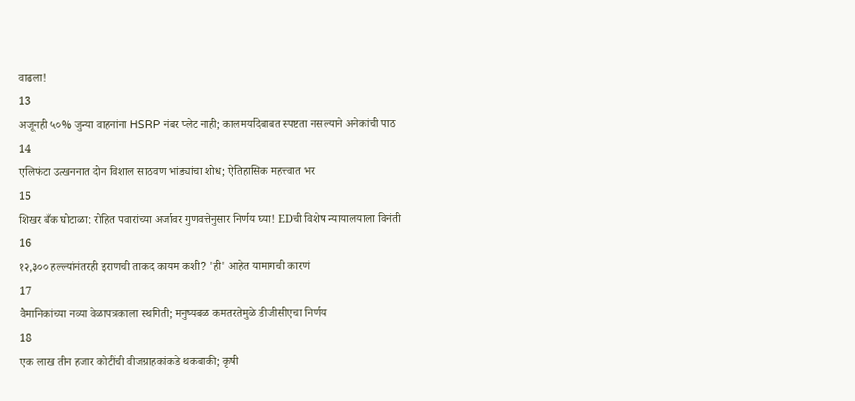वाढला!
13
अजूनही ५०% जुन्या वाहनांना HSRP नंबर प्लेट नाही; कालमर्यादेबाबत स्पष्टता नसल्याने अनेकांची पाठ
14
एलिफंटा उत्खननात दोन विशाल साठवण भांड्यांचा शोध; ऐतिहासिक महत्त्वात भर
15
शिखर बँक घोटाळा: रोहित पवारांच्या अर्जावर गुणवत्तेनुसार निर्णय घ्या! EDची विशेष न्यायालयाला विनंती
16
१२,३०० हल्ल्यांनंतरही इराणची ताकद कायम कशी? 'ही' आहेत यामागची कारणं
17
वैमानिकांच्या नव्या वेळापत्रकाला स्थगिती; मनुष्यबळ कमतरतेमुळे डीजीसीएचा निर्णय
18
एक लाख तीन हजार कोटींची वीजग्राहकांकडे थकबाकी; कृषी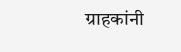ग्राहकांनी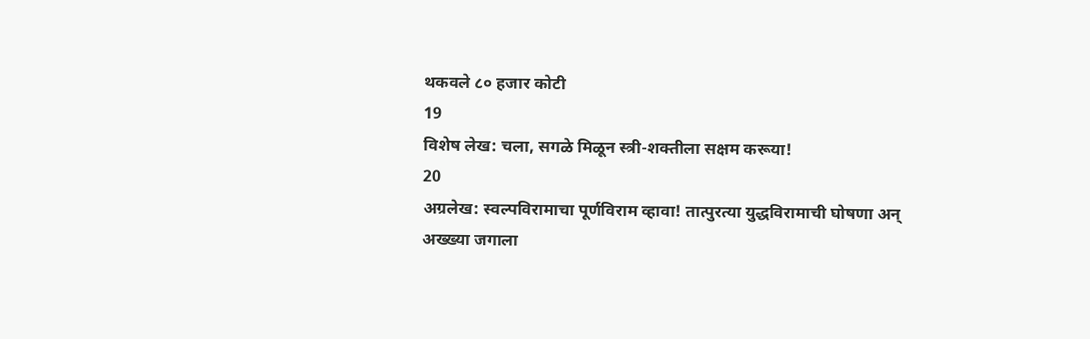थकवले ८० हजार कोटी
19
विशेष लेख: चला, सगळे मिळून स्त्री-शक्तीला सक्षम करूया!
20
अग्रलेख: स्वल्पविरामाचा पूर्णविराम व्हावा! तात्पुरत्या युद्धविरामाची घोषणा अन् अख्ख्या जगाला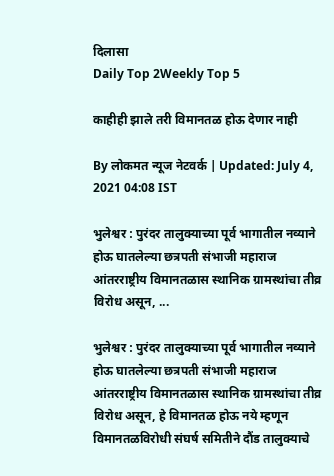दिलासा
Daily Top 2Weekly Top 5

काहीही झाले तरी विमानतळ होऊ देणार नाही

By लोकमत न्यूज नेटवर्क | Updated: July 4, 2021 04:08 IST

भुलेश्वर : पुरंदर तालुक्याच्या पूर्व भागातील नव्याने होऊ घातलेल्या छत्रपती संभाजी महाराज आंतरराष्ट्रीय विमानतळास स्थानिक ग्रामस्थांचा तीव्र विरोध असून, ...

भुलेश्वर : पुरंदर तालुक्याच्या पूर्व भागातील नव्याने होऊ घातलेल्या छत्रपती संभाजी महाराज आंतरराष्ट्रीय विमानतळास स्थानिक ग्रामस्थांचा तीव्र विरोध असून, हे विमानतळ होऊ नये म्हणून विमानतळविरोधी संघर्ष समितीने दौंड तालुक्याचे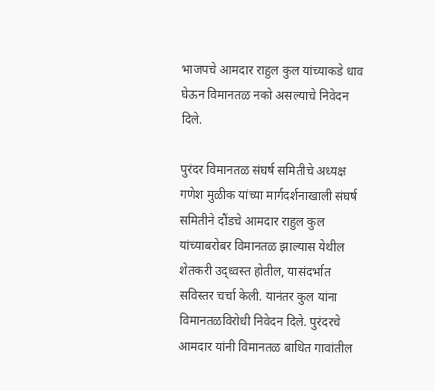भाजपचे आमदार राहुल कुल यांच्याकडे धाव घेऊन विमानतळ नको असल्याचे निवेदन दिले.

पुरंदर विमानतळ संघर्ष समितीचे अध्यक्ष गणेश मुळीक यांच्या मार्गदर्शनाखाली संघर्ष समितीने दौंडचे आमदार राहुल कुल यांच्याबरोबर विमानतळ झाल्यास येथील शेतकरी उद्ध्वस्त होतील, यासंदर्भात सविस्तर चर्चा केली. यानंतर कुल यांना विमानतळविरोधी निवेदन दिले. पुरंदरचे आमदार यांनी विमानतळ बाधित गावांतील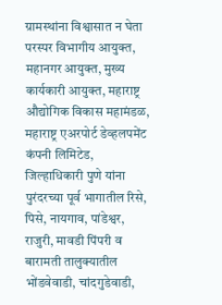ग्रामस्थांना विश्वासात न घेता परस्पर विभागीय आयुक्त, महानगर आयुक्त, मुख्य कार्यकारी आयुक्त, महाराष्ट्र औद्योगिक विकास महामंडळ, महाराष्ट्र एअरपोर्ट डेव्हलपमेंट कंपनी लिमिटेड, जिल्हाधिकारी पुणे यांना पुरंदरच्या पूर्व भागातील रिसे, पिसे, नायगाव, पांडेश्वर, राजुरी, मावडी पिंपरी व बारामती तालुक्यातील भोंडवेवाडी, चांदगुडेवाडी,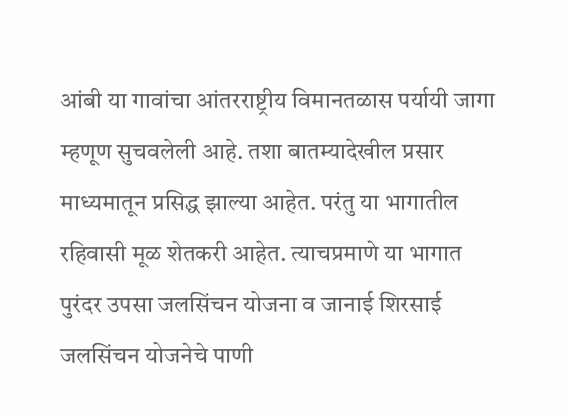आंबी या गावांचा आंतरराष्ट्रीय विमानतळास पर्यायी जागा म्हणूण सुचवलेली आहे. तशा बातम्यादेखील प्रसार माध्यमातून प्रसिद्ध झाल्या आहेत. परंतु या भागातील रहिवासी मूळ शेतकरी आहेत. त्याचप्रमाणे या भागात पुरंदर उपसा जलसिंचन योजना व जानाई शिरसाई जलसिंचन योजनेचे पाणी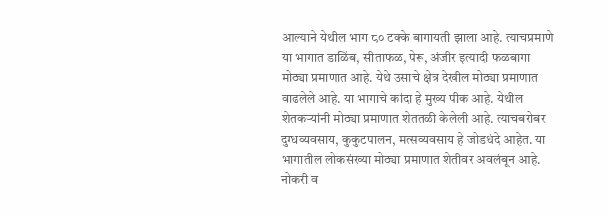आल्याने येथील भाग ८० टक्के बागायती झाला आहे. त्याचप्रमाणे या भागात डाळिंब, सीताफळ, पेरू, अंजीर इत्यादी फळबागा मोठ्या प्रमाणात आहे. येथे उसाचे क्षेत्र देखील मोठ्या प्रमाणात वाढलेले आहे. या भागाचे कांदा हे मुख्य पीक आहे. येथील शेतकऱ्यांनी मोठ्या प्रमाणात शेततळी केलेली आहे. त्याचबरोबर दुग्धव्यवसाय, कुकुटपालन, मत्सव्यवसाय हे जोडधंदे आहेत. या भागातील लोकसंख्या मोठ्या प्रमाणात शेतीवर अवलंबून आहे. नोकरी व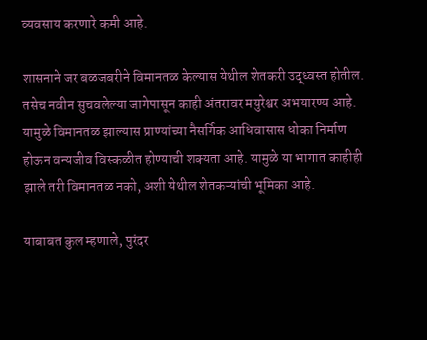व्यवसाय करणारे कमी आहे.

शासनाने जर बळजबरीने विमानतळ केल्यास येथील शेतकरी उद्ध्वस्त होतील. तसेच नवीन सुचवलेल्या जागेपासून काही अंतरावर मयुरेश्वर अभयारण्य आहे. यामुळे विमानतळ झाल्यास प्राण्यांच्या नैसर्गिक आधिवासास धोका निर्माण होऊन वन्यजीव विस्कळीत होण्याची शक्यता आहे. यामुळे या भागात काहीही झाले तरी विमानतळ नको, अशी येथील शेतकऱ्यांची भूमिका आहे.

याबाबत कुल म्हणाले, पुरंदर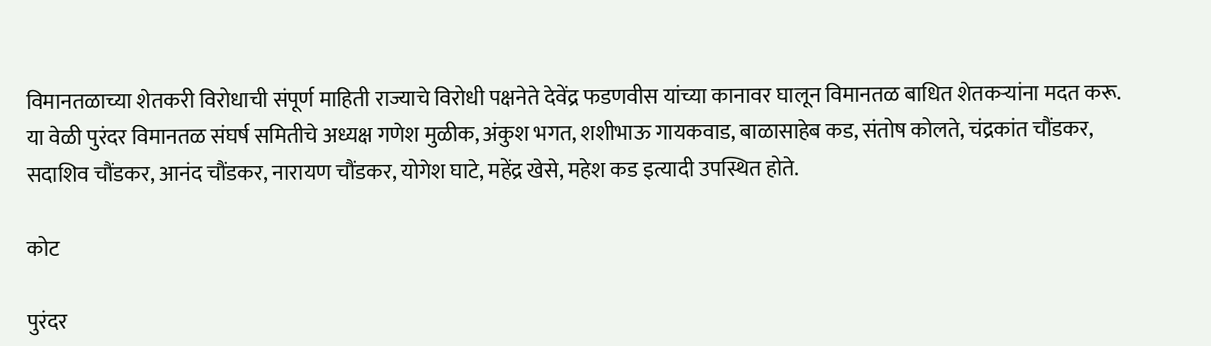विमानतळाच्या शेतकरी विरोधाची संपूर्ण माहिती राज्याचे विरोधी पक्षनेते देवेंद्र फडणवीस यांच्या कानावर घालून विमानतळ बाधित शेतकऱ्यांना मदत करू. या वेळी पुरंदर विमानतळ संघर्ष समितीचे अध्यक्ष गणेश मुळीक, अंकुश भगत, शशीभाऊ गायकवाड, बाळासाहेब कड, संतोष कोलते, चंद्रकांत चौंडकर, सदाशिव चौंडकर, आनंद चौंडकर, नारायण चौंडकर, योगेश घाटे, महेंद्र खेसे, महेश कड इत्यादी उपस्थित होते.

कोट

पुरंदर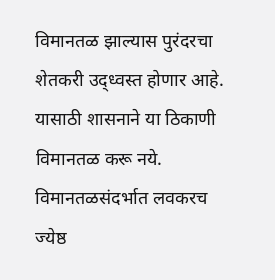विमानतळ झाल्यास पुरंदरचा शेतकरी उद्ध्वस्त होणार आहे. यासाठी शासनाने या ठिकाणी विमानतळ करू नये. विमानतळसंदर्भात लवकरच ज्येष्ठ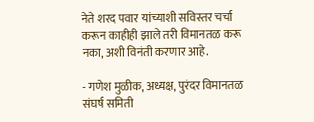नेते शरद पवार यांच्याशी सविस्तर चर्चा करून काहीही झाले तरी विमानतळ करू नका, अशी विनंती करणार आहे.

- गणेश मुळीक, अध्यक्ष, पुरंदर विमानतळ संघर्ष समिती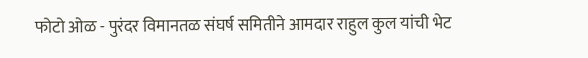फोटो ओळ - पुरंदर विमानतळ संघर्ष समितीने आमदार राहुल कुल यांची भेट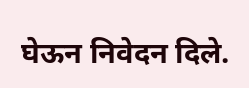घेऊन निवेदन दिले.